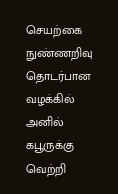செயற்கை நுண்ணறிவு தொடர்பான வழக்கில் அனில் கபூருக்கு வெற்றி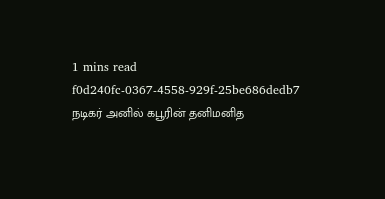1 mins read
f0d240fc-0367-4558-929f-25be686dedb7
நடிகர் அனில் கபூரின் தனிமனித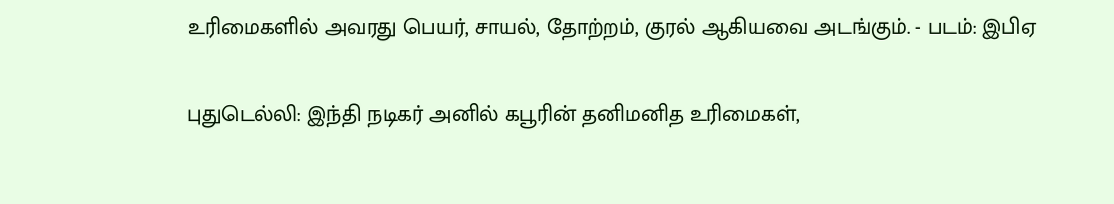உரிமைகளில் அவரது பெயர், சாயல், தோற்றம், குரல் ஆகியவை அடங்கும். - படம்: இபிஏ

புதுடெல்லி: இந்தி நடிகர் அனில் கபூரின் தனிமனித உரிமைகள்,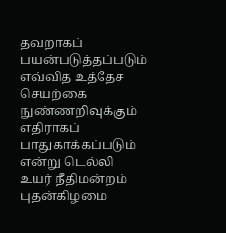தவறாகப் பயன்படுத்தப்படும் எவ்வித உத்தேச செயற்கை நுண்ணறிவுக்கும் எதிராகப் பாதுகாக்கப்படும் என்று டெல்லி உயர் நீதிமன்றம் புதன்கிழமை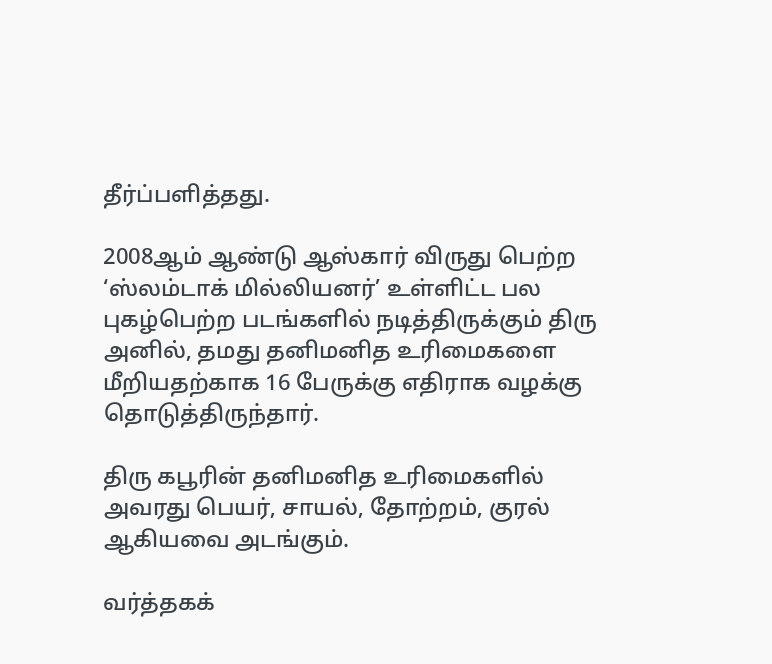தீர்ப்பளித்தது.

2008ஆம் ஆண்டு ஆஸ்கார் விருது பெற்ற ‘ஸ்லம்டாக் மில்லியனர்’ உள்ளிட்ட பல புகழ்பெற்ற படங்களில் நடித்திருக்கும் திரு அனில், தமது தனிமனித உரிமைகளை மீறியதற்காக 16 பேருக்கு எதிராக வழக்கு தொடுத்திருந்தார்.

திரு கபூரின் தனிமனித உரிமைகளில் அவரது பெயர், சாயல், தோற்றம், குரல் ஆகியவை அடங்கும்.

வர்த்தகக்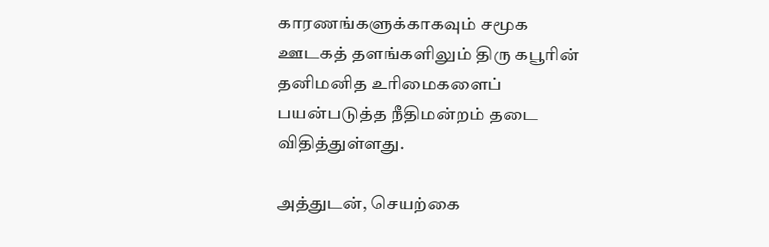காரணங்களுக்காகவும் சமூக ஊடகத் தளங்களிலும் திரு கபூரின் தனிமனித உரிமைகளைப் பயன்படுத்த நீதிமன்றம் தடை விதித்துள்ளது.

அத்துடன், செயற்கை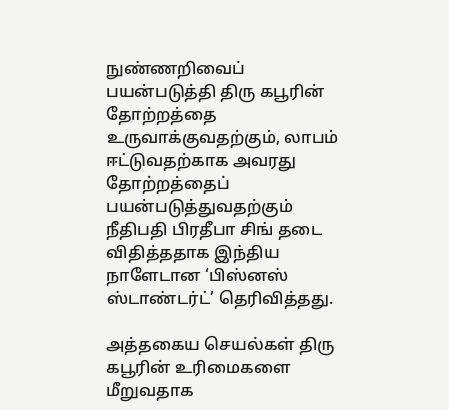நுண்ணறிவைப் பயன்படுத்தி திரு கபூரின் தோற்றத்தை உருவாக்குவதற்கும், லாபம் ஈட்டுவதற்காக அவரது தோற்றத்தைப் பயன்படுத்துவதற்கும் நீதிபதி பிரதீபா சிங் தடை விதித்ததாக இந்திய நாளேடான ‘பிஸ்னஸ் ஸ்டாண்டர்ட்’ தெரிவித்தது.

அத்தகைய செயல்கள் திரு கபூரின் உரிமைகளை மீறுவதாக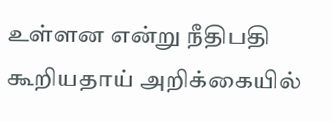உள்ளன என்று நீதிபதி கூறியதாய் அறிக்கையில்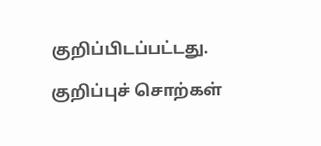குறிப்பிடப்பட்டது.

குறிப்புச் சொற்கள்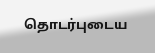தொடர்புடைய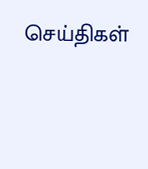செய்திகள்